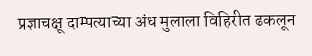प्रज्ञाचक्षू दाम्पत्याच्या अंध मुलाला विहिरीत ढकलून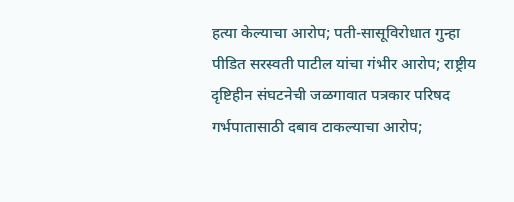हत्या केल्याचा आरोप; पती-सासूविरोधात गुन्हा
पीडित सरस्वती पाटील यांचा गंभीर आरोप; राष्ट्रीय दृष्टिहीन संघटनेची जळगावात पत्रकार परिषद
गर्भपातासाठी दबाव टाकल्याचा आरोप;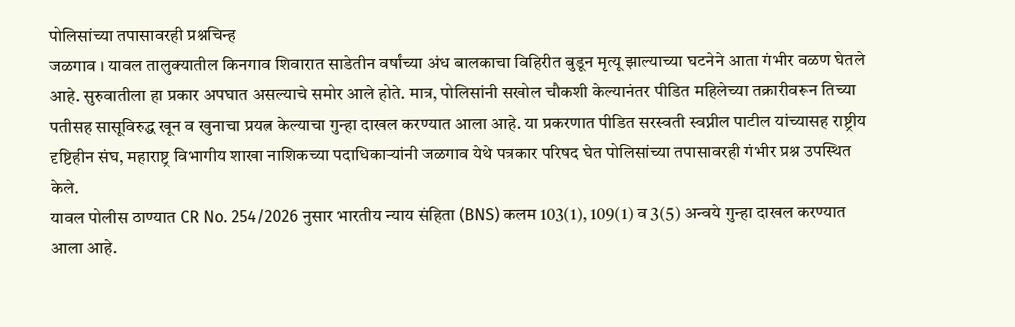पोलिसांच्या तपासावरही प्रश्नचिन्ह
जळगाव । यावल तालुक्यातील किनगाव शिवारात साडेतीन वर्षांच्या अंध बालकाचा विहिरीत बुडून मृत्यू झाल्याच्या घटनेने आता गंभीर वळण घेतले आहे. सुरुवातीला हा प्रकार अपघात असल्याचे समोर आले होते. मात्र, पोलिसांनी सखोल चौकशी केल्यानंतर पीडित महिलेच्या तक्रारीवरून तिच्या पतीसह सासूविरुद्ध खून व खुनाचा प्रयत्न केल्याचा गुन्हा दाखल करण्यात आला आहे. या प्रकरणात पीडित सरस्वती स्वप्नील पाटील यांच्यासह राष्ट्रीय दृष्टिहीन संघ, महाराष्ट्र विभागीय शाखा नाशिकच्या पदाधिकाऱ्यांनी जळगाव येथे पत्रकार परिषद घेत पोलिसांच्या तपासावरही गंभीर प्रश्न उपस्थित केले.
यावल पोलीस ठाण्यात CR No. 254/2026 नुसार भारतीय न्याय संहिता (BNS) कलम 103(1), 109(1) व 3(5) अन्वये गुन्हा दाखल करण्यात आला आहे.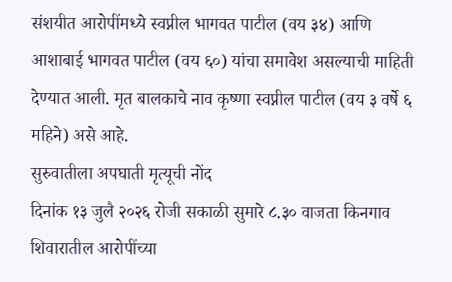संशयीत आरोपींमध्ये स्वप्नील भागवत पाटील (वय ३४) आणि आशाबाई भागवत पाटील (वय ६०) यांचा समावेश असल्याची माहिती देण्यात आली. मृत बालकाचे नाव कृष्णा स्वप्नील पाटील (वय ३ वर्षे ६ महिने) असे आहे.
सुरुवातीला अपघाती मृत्यूची नोंद
दिनांक १३ जुलै २०२६ रोजी सकाळी सुमारे ८.३० वाजता किनगाव शिवारातील आरोपींच्या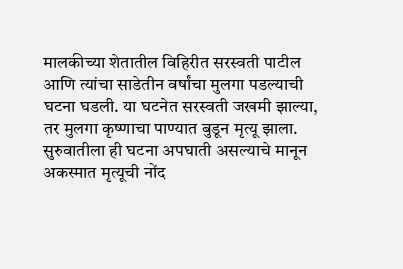मालकीच्या शेतातील विहिरीत सरस्वती पाटील आणि त्यांचा साडेतीन वर्षांचा मुलगा पडल्याची घटना घडली. या घटनेत सरस्वती जखमी झाल्या, तर मुलगा कृष्णाचा पाण्यात बुडून मृत्यू झाला. सुरुवातीला ही घटना अपघाती असल्याचे मानून अकस्मात मृत्यूची नोंद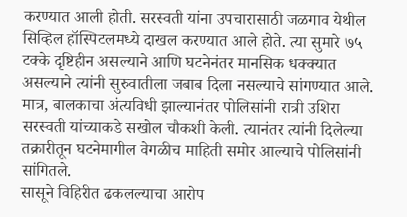करण्यात आली होती. सरस्वती यांना उपचारासाठी जळगाव येथील सिव्हिल हॉस्पिटलमध्ये दाखल करण्यात आले होते. त्या सुमारे ७५ टक्के दृष्टिहीन असल्याने आणि घटनेनंतर मानसिक धक्क्यात असल्याने त्यांनी सुरुवातीला जबाब दिला नसल्याचे सांगण्यात आले. मात्र, बालकाचा अंत्यविधी झाल्यानंतर पोलिसांनी रात्री उशिरा सरस्वती यांच्याकडे सखोल चौकशी केली. त्यानंतर त्यांनी दिलेल्या तक्रारीतून घटनेमागील वेगळीच माहिती समोर आल्याचे पोलिसांनी सांगितले.
सासूने विहिरीत ढकलल्याचा आरोप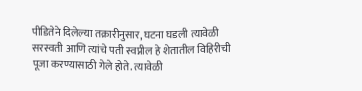पीडितेने दिलेल्या तक्रारीनुसार, घटना घडली त्यावेळी सरस्वती आणि त्यांचे पती स्वप्नील हे शेतातील विहिरीची पूजा करण्यासाठी गेले होते. त्यावेळी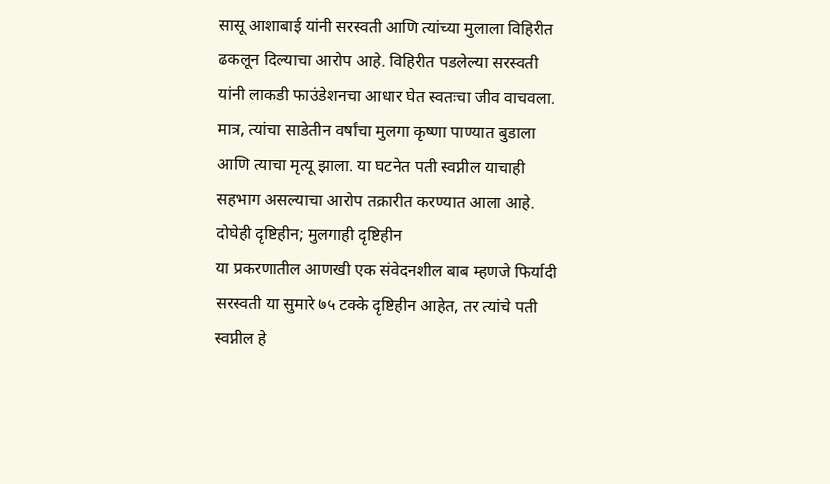सासू आशाबाई यांनी सरस्वती आणि त्यांच्या मुलाला विहिरीत ढकलून दिल्याचा आरोप आहे. विहिरीत पडलेल्या सरस्वती यांनी लाकडी फाउंडेशनचा आधार घेत स्वतःचा जीव वाचवला. मात्र, त्यांचा साडेतीन वर्षांचा मुलगा कृष्णा पाण्यात बुडाला आणि त्याचा मृत्यू झाला. या घटनेत पती स्वप्नील याचाही सहभाग असल्याचा आरोप तक्रारीत करण्यात आला आहे.
दोघेही दृष्टिहीन; मुलगाही दृष्टिहीन
या प्रकरणातील आणखी एक संवेदनशील बाब म्हणजे फिर्यादी सरस्वती या सुमारे ७५ टक्के दृष्टिहीन आहेत, तर त्यांचे पती स्वप्नील हे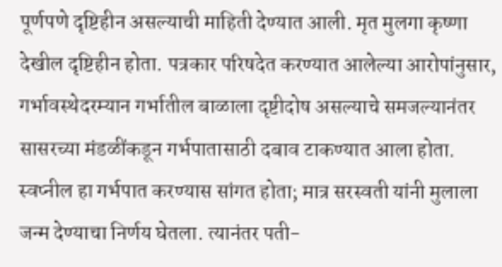पूर्णपणे दृष्टिहीन असल्याची माहिती देण्यात आली. मृत मुलगा कृष्णा देखील दृष्टिहीन होता. पत्रकार परिषदेत करण्यात आलेल्या आरोपांनुसार, गर्भावस्थेदरम्यान गर्भातील बाळाला दृष्टीदोष असल्याचे समजल्यानंतर सासरच्या मंडळींकडून गर्भपातासाठी दबाव टाकण्यात आला होता. स्वप्नील हा गर्भपात करण्यास सांगत होता; मात्र सरस्वती यांनी मुलाला जन्म देण्याचा निर्णय घेतला. त्यानंतर पती-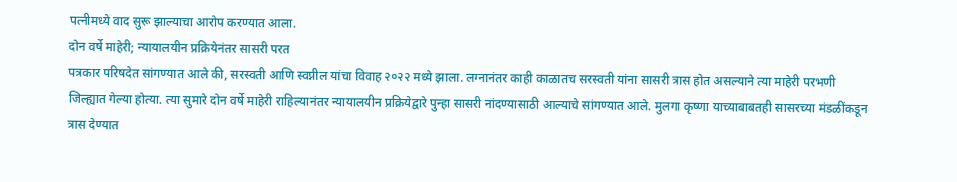पत्नीमध्ये वाद सुरू झाल्याचा आरोप करण्यात आला.
दोन वर्षे माहेरी; न्यायालयीन प्रक्रियेनंतर सासरी परत
पत्रकार परिषदेत सांगण्यात आले की, सरस्वती आणि स्वप्नील यांचा विवाह २०२२ मध्ये झाला. लग्नानंतर काही काळातच सरस्वती यांना सासरी त्रास होत असल्याने त्या माहेरी परभणी जिल्ह्यात गेल्या होत्या. त्या सुमारे दोन वर्षे माहेरी राहिल्यानंतर न्यायालयीन प्रक्रियेद्वारे पुन्हा सासरी नांदण्यासाठी आल्याचे सांगण्यात आले. मुलगा कृष्णा याच्याबाबतही सासरच्या मंडळींकडून त्रास देण्यात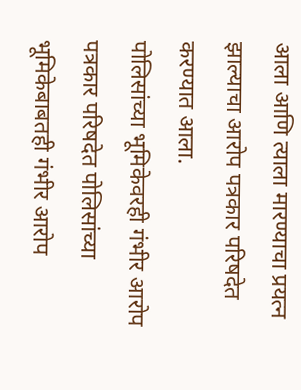आला आणि त्याला मारण्याचा प्रयत्न झाल्याचा आरोप पत्रकार परिषदेत करण्यात आला.
पोलिसांच्या भूमिकेवरही गंभीर आरोप
पत्रकार परिषदेत पोलिसांच्या भूमिकेबाबतही गंभीर आरोप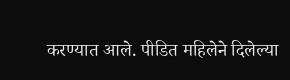करण्यात आले. पीडित महिलेने दिलेल्या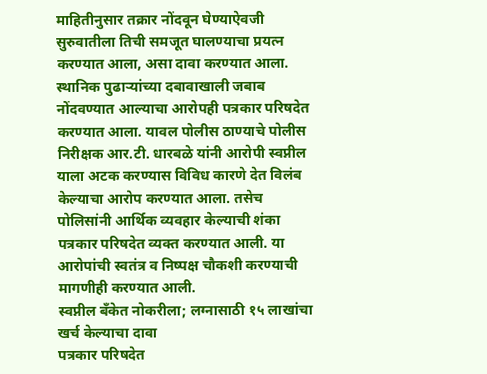माहितीनुसार तक्रार नोंदवून घेण्याऐवजी सुरुवातीला तिची समजूत घालण्याचा प्रयत्न करण्यात आला, असा दावा करण्यात आला. स्थानिक पुढाऱ्यांच्या दबावाखाली जबाब नोंदवण्यात आल्याचा आरोपही पत्रकार परिषदेत करण्यात आला. यावल पोलीस ठाण्याचे पोलीस निरीक्षक आर.टी. धारबळे यांनी आरोपी स्वप्नील याला अटक करण्यास विविध कारणे देत विलंब केल्याचा आरोप करण्यात आला. तसेच पोलिसांनी आर्थिक व्यवहार केल्याची शंका पत्रकार परिषदेत व्यक्त करण्यात आली. या आरोपांची स्वतंत्र व निष्पक्ष चौकशी करण्याची मागणीही करण्यात आली.
स्वप्नील बँकेत नोकरीला; लग्नासाठी १५ लाखांचा खर्च केल्याचा दावा
पत्रकार परिषदेत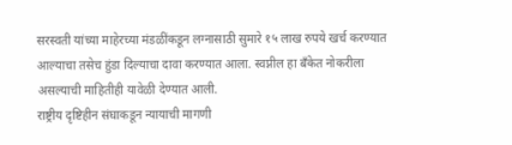सरस्वती यांच्या माहेरच्या मंडळींकडून लग्नासाठी सुमारे १५ लाख रुपये खर्च करण्यात आल्याचा तसेच हुंडा दिल्याचा दावा करण्यात आला. स्वप्नील हा बँकेत नोकरीला असल्याची माहितीही यावेळी देण्यात आली.
राष्ट्रीय दृष्टिहीन संघाकडून न्यायाची मागणी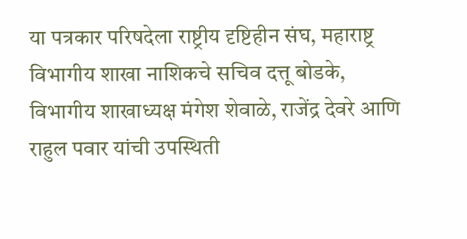या पत्रकार परिषदेला राष्ट्रीय दृष्टिहीन संघ, महाराष्ट्र विभागीय शाखा नाशिकचे सचिव दत्तू बोडके, विभागीय शाखाध्यक्ष मंगेश शेवाळे, राजेंद्र देवरे आणि राहुल पवार यांची उपस्थिती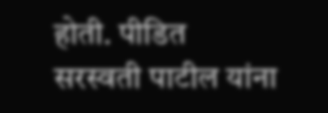होती. पीडित सरस्वती पाटील यांना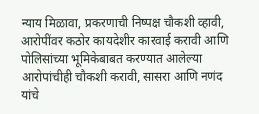न्याय मिळावा, प्रकरणाची निष्पक्ष चौकशी व्हावी, आरोपींवर कठोर कायदेशीर कारवाई करावी आणि पोलिसांच्या भूमिकेबाबत करण्यात आलेल्या आरोपांचीही चौकशी करावी, सासरा आणि नणंद यांचे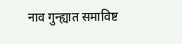नाव गुन्ह्यात समाविष्ट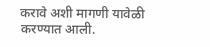करावे अशी मागणी यावेळी करण्यात आली.